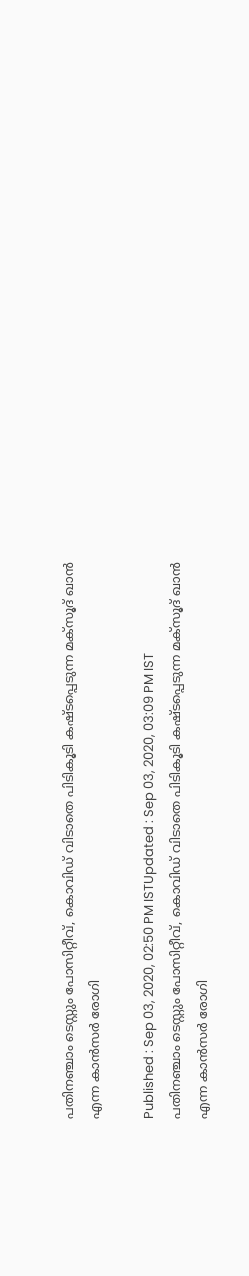പതിനഞ്ചാം ടെസ്റ്റും പോസിറ്റീവ്, കൊവിഡ് വിടാതെ പിടികൂടി കഷ്ടപ്പെടുന്ന മക്‌സൂദ്‌ ഖാൻ എന്ന കാൻസർ രോഗി

Published : Sep 03, 2020, 02:50 PM ISTUpdated : Sep 03, 2020, 03:09 PM IST
പതിനഞ്ചാം ടെസ്റ്റും പോസിറ്റീവ്, കൊവിഡ് വിടാതെ പിടികൂടി കഷ്ടപ്പെടുന്ന മക്‌സൂദ്‌ ഖാൻ എന്ന കാൻസർ രോഗി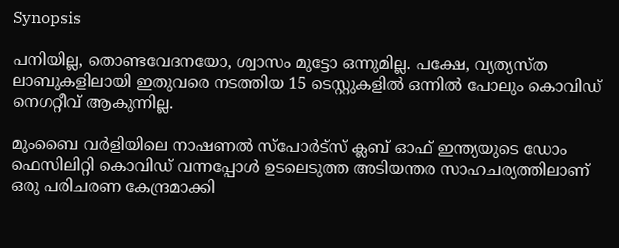Synopsis

പനിയില്ല, തൊണ്ടവേദനയോ, ശ്വാസം മുട്ടോ ഒന്നുമില്ല. പക്ഷേ, വ്യത്യസ്ത ലാബുകളിലായി ഇതുവരെ നടത്തിയ 15 ടെസ്റ്റുകളിൽ ഒന്നിൽ പോലും കൊവിഡ് നെഗറ്റീവ് ആകുന്നില്ല.

മുംബൈ വർളിയിലെ നാഷണൽ സ്പോർട്സ് ക്ലബ് ഓഫ് ഇന്ത്യയുടെ ഡോം ഫെസിലിറ്റി കൊവിഡ് വന്നപ്പോൾ ഉടലെടുത്ത അടിയന്തര സാഹചര്യത്തിലാണ് ഒരു പരിചരണ കേന്ദ്രമാക്കി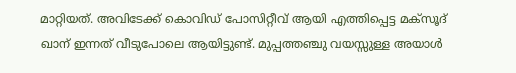മാറ്റിയത്. അവിടേക്ക് കൊവിഡ് പോസിറ്റീവ് ആയി എത്തിപ്പെട്ട മക്‌സൂദ്‌ ഖാന് ഇന്നത് വീടുപോലെ ആയിട്ടുണ്ട്. മുപ്പത്തഞ്ചു വയസ്സുള്ള അയാൾ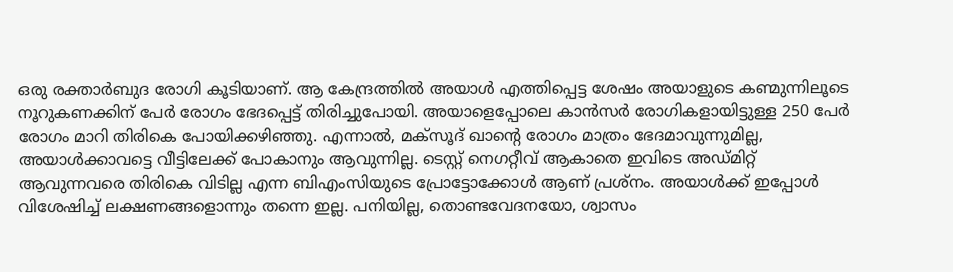ഒരു രക്താർബുദ രോഗി കൂടിയാണ്. ആ കേന്ദ്രത്തിൽ അയാൾ എത്തിപ്പെട്ട ശേഷം അയാളുടെ കണ്മുന്നിലൂടെ നൂറുകണക്കിന് പേർ രോഗം ഭേദപ്പെട്ട് തിരിച്ചുപോയി. അയാളെപ്പോലെ കാൻസർ രോഗികളായിട്ടുള്ള 250 പേർ രോഗം മാറി തിരികെ പോയിക്കഴിഞ്ഞു. എന്നാൽ, മക്‌സൂദ്‌ ഖാന്റെ രോഗം മാത്രം ഭേദമാവുന്നുമില്ല, അയാൾക്കാവട്ടെ വീട്ടിലേക്ക് പോകാനും ആവുന്നില്ല. ടെസ്റ്റ് നെഗറ്റീവ് ആകാതെ ഇവിടെ അഡ്മിറ്റ് ആവുന്നവരെ തിരികെ വിടില്ല എന്ന ബിഎംസിയുടെ പ്രോട്ടോക്കോൾ ആണ് പ്രശ്നം. അയാൾക്ക് ഇപ്പോൾ വിശേഷിച്ച് ലക്ഷണങ്ങളൊന്നും തന്നെ ഇല്ല. പനിയില്ല, തൊണ്ടവേദനയോ, ശ്വാസം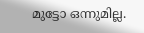മുട്ടോ ഒന്നുമില്ല.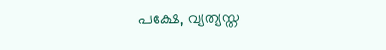പക്ഷേ, വ്യത്യസ്ത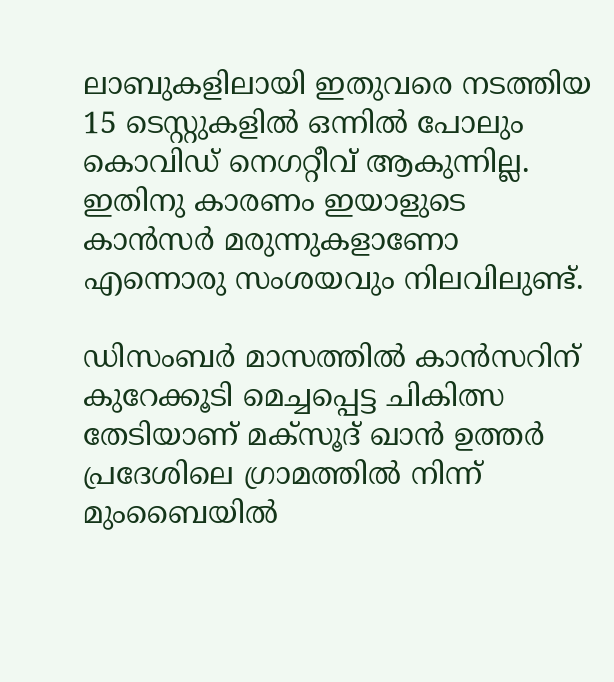ലാബുകളിലായി ഇതുവരെ നടത്തിയ 15 ടെസ്റ്റുകളിൽ ഒന്നിൽ പോലും കൊവിഡ് നെഗറ്റീവ് ആകുന്നില്ല. ഇതിനു കാരണം ഇയാളുടെ കാൻസർ മരുന്നുകളാണോ എന്നൊരു സംശയവും നിലവിലുണ്ട്.

ഡിസംബർ മാസത്തിൽ കാൻസറിന് കുറേക്കൂടി മെച്ചപ്പെട്ട ചികിത്സ തേടിയാണ് മക്‌സൂദ്‌ ഖാൻ ഉത്തർ പ്രദേശിലെ ഗ്രാമത്തിൽ നിന്ന് മുംബൈയിൽ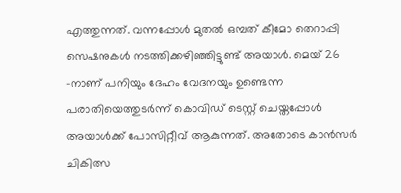എത്തുന്നത്. വന്നപ്പോൾ മുതൽ ഒമ്പത് കീമോ തെറാപ്പി സെഷനുകൾ നടത്തിക്കഴിഞ്ഞിട്ടുണ്ട് അയാൾ. മെയ് 26 -നാണ് പനിയും ദേഹം വേദനയും ഉണ്ടെന്ന പരാതിയെത്തുടർന്ന് കൊവിഡ് ടെസ്റ്റ് ചെയ്തപ്പോൾ അയാൾക്ക് പോസിറ്റീവ് ആകുന്നത്. അതോടെ കാൻസർ ചികിത്സ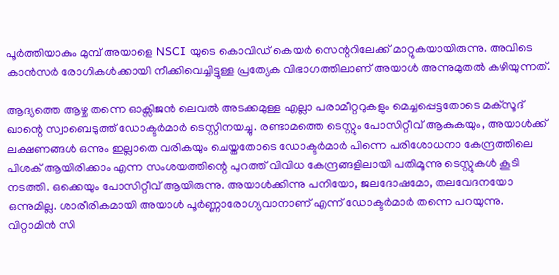പൂർത്തിയാകും മുമ്പ് അയാളെ NSCI യുടെ കൊവിഡ് കെയർ സെന്ററിലേക്ക് മാറ്റുകയായിരുന്നു. അവിടെ കാൻസർ രോഗികൾക്കായി നീക്കിവെച്ചിട്ടുള്ള പ്രത്യേക വിഭാഗത്തിലാണ് അയാൾ അന്നുമുതൽ കഴിയുന്നത്.

ആദ്യത്തെ ആഴ്ച തന്നെ ഓക്സിജൻ ലെവൽ അടക്കമുള്ള എല്ലാ പരാമീറ്ററുകളും മെച്ചപ്പെട്ടതോടെ മക്‌സൂദ്‌ ഖാന്റെ സ്വാബെടുത്ത് ഡോക്ടർമാർ ടെസ്റ്റിനയച്ചു. രണ്ടാമത്തെ ടെസ്റ്റും പോസിറ്റീവ് ആകുകയും, അയാൾക്ക് ലക്ഷണങ്ങൾ ഒന്നും ഇല്ലാതെ വരികയും ചെയ്തതോടെ ഡോക്ടർമാർ പിന്നെ പരിശോധനാ കേന്ദ്രത്തിലെ പിശക് ആയിരിക്കാം എന്ന സംശയത്തിന്റെ പുറത്ത് വിവിധ കേന്ദ്രങ്ങളിലായി പതിമൂന്നു ടെസ്റ്റുകൾ കൂടി നടത്തി. ഒക്കെയും പോസിറ്റീവ് ആയിരുന്നു. അയാൾക്കിന്നു പനിയോ, ജലദോഷമോ, തലവേദനയോ ഒന്നുമില്ല. ശാരീരികമായി അയാൾ പൂർണ്ണാരോഗ്യവാനാണ് എന്ന് ഡോക്ടർമാർ തന്നെ പറയുന്നു. വിറ്റാമിൻ സി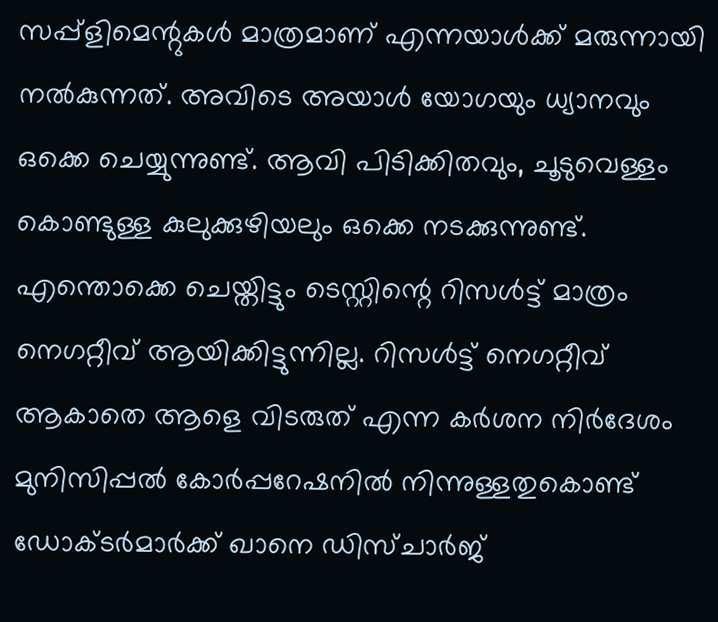സപ്പ്ളിമെന്റുകൾ മാത്രമാണ് എന്നയാൾക്ക് മരുന്നായി നൽകുന്നത്. അവിടെ അയാൾ യോഗയും ധ്യാനവും ഒക്കെ ചെയ്യുന്നുണ്ട്. ആവി പിടിക്കിതവും, ചൂടുവെള്ളം കൊണ്ടുള്ള കുലുക്കുഴിയലും ഒക്കെ നടക്കുന്നുണ്ട്. എന്തൊക്കെ ചെയ്തിട്ടും ടെസ്റ്റിന്റെ റിസൾട്ട് മാത്രം നെഗറ്റീവ് ആയിക്കിട്ടുന്നില്ല. റിസൾട്ട് നെഗറ്റീവ് ആകാതെ ആളെ വിടരുത് എന്ന കർശന നിർദേശം മുനിസിപ്പൽ കോർപ്പറേഷനിൽ നിന്നുള്ളതുകൊണ്ട് ഡോക്ടർമാർക്ക് ഖാനെ ഡിസ്‌ചാർജ്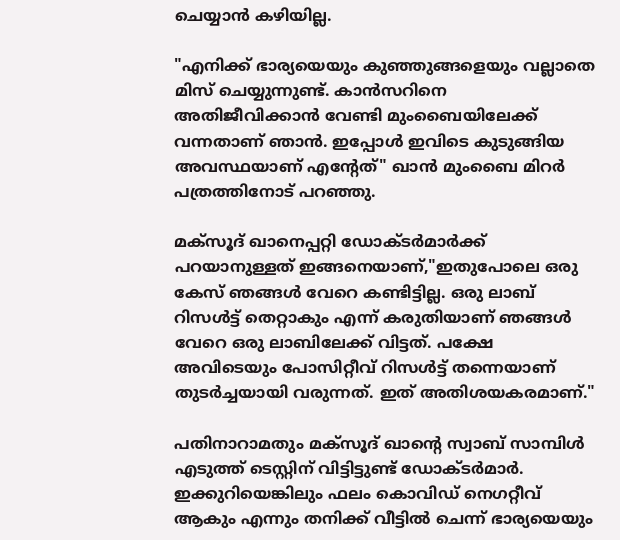ചെയ്യാൻ കഴിയില്ല.

"എനിക്ക് ഭാര്യയെയും കുഞ്ഞുങ്ങളെയും വല്ലാതെ മിസ് ചെയ്യുന്നുണ്ട്. കാൻസറിനെ അതിജീവിക്കാൻ വേണ്ടി മുംബൈയിലേക്ക് വന്നതാണ് ഞാൻ. ഇപ്പോൾ ഇവിടെ കുടുങ്ങിയ അവസ്ഥയാണ് എന്റേത്" ഖാൻ മുംബൈ മിറർ പത്രത്തിനോട് പറഞ്ഞു.

മക്‌സൂദ്‌ ഖാനെപ്പറ്റി ഡോക്ടർമാർക്ക് പറയാനുള്ളത് ഇങ്ങനെയാണ്,"ഇതുപോലെ ഒരു കേസ് ഞങ്ങൾ വേറെ കണ്ടിട്ടില്ല. ഒരു ലാബ് റിസൾട്ട് തെറ്റാകും എന്ന് കരുതിയാണ് ഞങ്ങൾ വേറെ ഒരു ലാബിലേക്ക് വിട്ടത്. പക്ഷേ അവിടെയും പോസിറ്റീവ് റിസൾട്ട് തന്നെയാണ് തുടർച്ചയായി വരുന്നത്. ഇത് അതിശയകരമാണ്."

പതിനാറാമതും മക്‌സൂദ്‌ ഖാന്റെ സ്വാബ്‌ സാമ്പിൾ എടുത്ത് ടെസ്റ്റിന് വിട്ടിട്ടുണ്ട് ഡോക്ടർമാർ. ഇക്കുറിയെങ്കിലും ഫലം കൊവിഡ് നെഗറ്റീവ് ആകും എന്നും തനിക്ക് വീട്ടിൽ ചെന്ന് ഭാര്യയെയും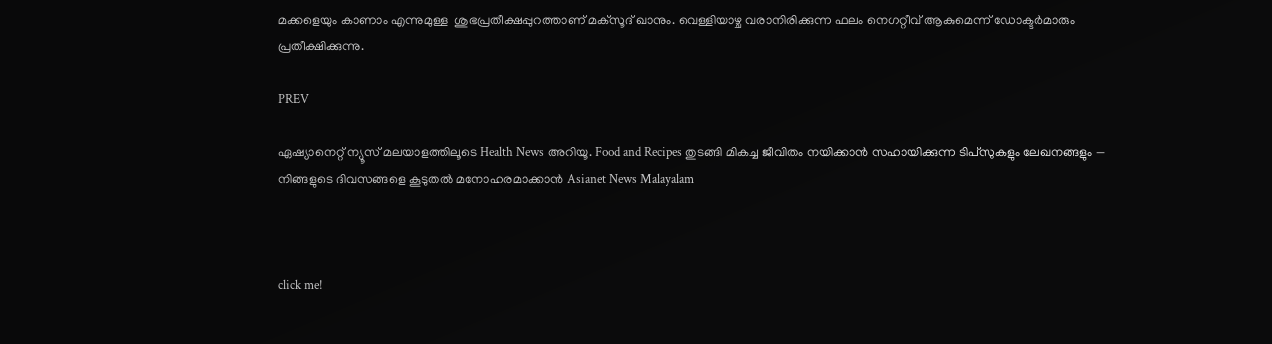മക്കളെയും കാണാം എന്നുമുള്ള  ശുഭപ്രതീക്ഷപ്പുറത്താണ് മക്‌സൂദ്‌ ഖാനും. വെള്ളിയാഴ്ച വരാനിരിക്കുന്ന ഫലം നെഗറ്റീവ് ആകുമെന്ന് ഡോക്ടർമാരും പ്രതീക്ഷിക്കുന്നു.

PREV

ഏഷ്യാനെറ്റ് ന്യൂസ് മലയാളത്തിലൂടെ Health News അറിയൂ. Food and Recipes തുടങ്ങി മികച്ച ജീവിതം നയിക്കാൻ സഹായിക്കുന്ന ടിപ്സുകളും ലേഖനങ്ങളും — നിങ്ങളുടെ ദിവസങ്ങളെ കൂടുതൽ മനോഹരമാക്കാൻ Asianet News Malayalam



click me!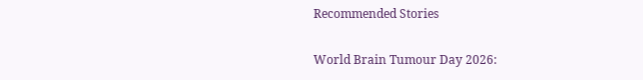Recommended Stories

World Brain Tumour Day 2026: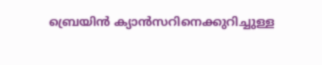ബ്രെയിൻ ക്യാൻസറിനെക്കുറിച്ചുള്ള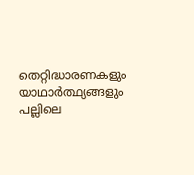തെറ്റിദ്ധാരണകളും യാഥാർത്ഥ്യങ്ങളും
പല്ലിലെ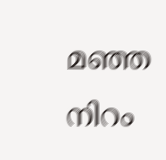മഞ്ഞ നിറം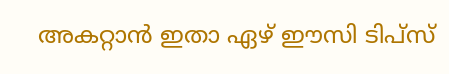അകറ്റാൻ ഇതാ ഏഴ് ഈസി ടിപ്സ്